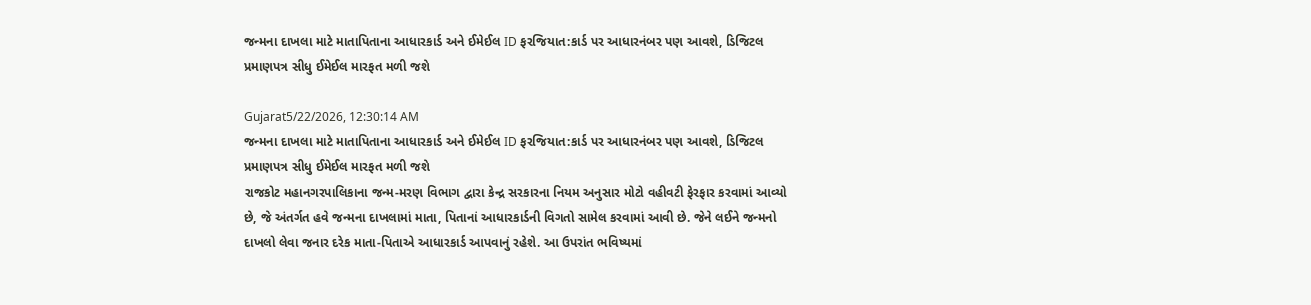જન્મના દાખલા માટે માતાપિતાના આધારકાર્ડ અને ઈમેઈલ ID ફરજિયાત:કાર્ડ પર આધારનંબર પણ આવશે, ડિજિટલ પ્રમાણપત્ર સીધુ ઈમેઈલ મારફત મળી જશે

Gujarat5/22/2026, 12:30:14 AM
જન્મના દાખલા માટે માતાપિતાના આધારકાર્ડ અને ઈમેઈલ ID ફરજિયાત:કાર્ડ પર આધારનંબર પણ આવશે, ડિજિટલ પ્રમાણપત્ર સીધુ ઈમેઈલ મારફત મળી જશે
રાજકોટ મહાનગરપાલિકાના જન્મ-મરણ વિભાગ દ્વારા કેન્દ્ર સરકારના નિયમ અનુસાર મોટો વહીવટી ફેરફાર કરવામાં આવ્યો છે, જે અંતર્ગત હવે જન્મના દાખલામાં માતા, પિતાનાં આધારકાર્ડની વિગતો સામેલ કરવામાં આવી છે. જેને લઈને જન્મનો દાખલો લેવા જનાર દરેક માતા-પિતાએ આધારકાર્ડ આપવાનું રહેશે. આ ઉપરાંત ભવિષ્યમાં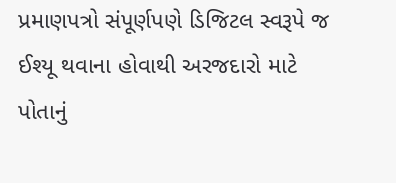પ્રમાણપત્રો સંપૂર્ણપણે ડિજિટલ સ્વરૂપે જ ઈશ્યૂ થવાના હોવાથી અરજદારો માટે પોતાનું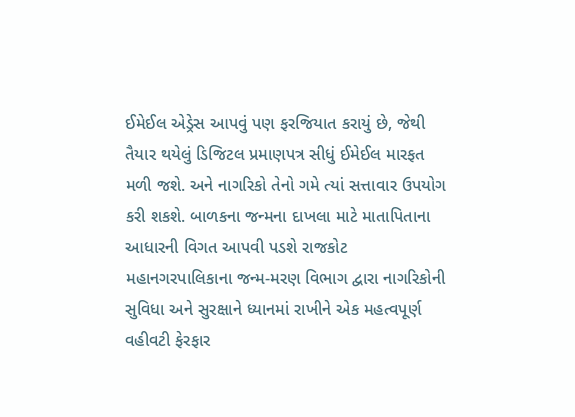ઈમેઈલ એડ્રેસ આપવું પણ ફરજિયાત કરાયું છે, જેથી તૈયાર થયેલું ડિજિટલ પ્રમાણપત્ર સીધું ઈમેઈલ મારફત મળી જશે. અને નાગરિકો તેનો ગમે ત્યાં સત્તાવાર ઉપયોગ કરી શકશે. બાળકના જન્મના દાખલા માટે માતાપિતાના આધારની વિગત આપવી પડશે રાજકોટ મહાનગરપાલિકાના જન્મ-મરણ વિભાગ દ્વારા નાગરિકોની સુવિધા અને સુરક્ષાને ધ્યાનમાં રાખીને એક મહત્વપૂર્ણ વહીવટી ફેરફાર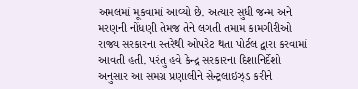અમલમાં મૂકવામાં આવ્યો છે. અત્યાર સુધી જન્મ અને મરણની નોંધણી તેમજ તેને લગતી તમામ કામગીરીઓ રાજ્ય સરકારના સ્તરેથી ઓપરેટ થતા પોર્ટલ દ્વારા કરવામાં આવતી હતી. પરંતુ હવે કેન્દ્ર સરકારના દિશાનિર્દેશો અનુસાર આ સમગ્ર પ્રણાલીને સેન્ટ્રલાઇઝ્ડ કરીને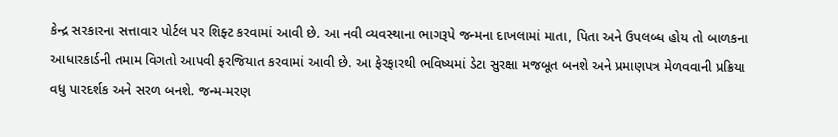કેન્દ્ર સરકારના સત્તાવાર પોર્ટલ પર શિફ્ટ કરવામાં આવી છે. આ નવી વ્યવસ્થાના ભાગરૂપે જન્મના દાખલામાં માતા, પિતા અને ઉપલબ્ધ હોય તો બાળકના આધારકાર્ડની તમામ વિગતો આપવી ફરજિયાત કરવામાં આવી છે. આ ફેરફારથી ભવિષ્યમાં ડેટા સુરક્ષા મજબૂત બનશે અને પ્રમાણપત્ર મેળવવાની પ્રક્રિયા વધુ પારદર્શક અને સરળ બનશે. જન્મ-મરણ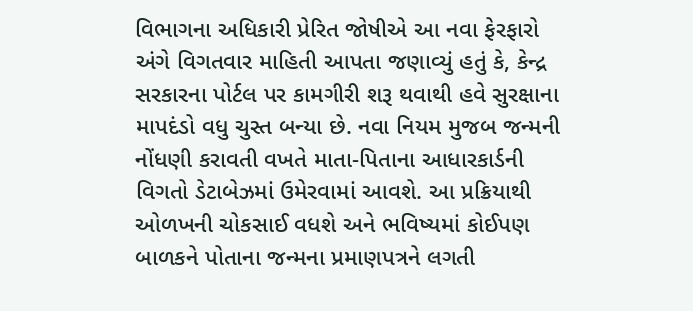વિભાગના અધિકારી પ્રેરિત જોષીએ આ નવા ફેરફારો અંગે વિગતવાર માહિતી આપતા જણાવ્યું હતું કે, કેન્દ્ર સરકારના પોર્ટલ પર કામગીરી શરૂ થવાથી હવે સુરક્ષાના માપદંડો વધુ ચુસ્ત બન્યા છે. નવા નિયમ મુજબ જન્મની નોંધણી કરાવતી વખતે માતા-પિતાના આધારકાર્ડની વિગતો ડેટાબેઝમાં ઉમેરવામાં આવશે. આ પ્રક્રિયાથી ઓળખની ચોકસાઈ વધશે અને ભવિષ્યમાં કોઈપણ બાળકને પોતાના જન્મના પ્રમાણપત્રને લગતી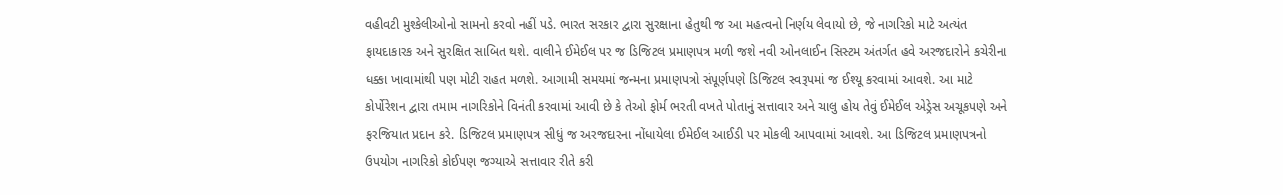વહીવટી મુશ્કેલીઓનો સામનો કરવો નહીં પડે. ભારત સરકાર દ્વારા સુરક્ષાના હેતુથી જ આ મહત્વનો નિર્ણય લેવાયો છે, જે નાગરિકો માટે અત્યંત ફાયદાકારક અને સુરક્ષિત સાબિત થશે. વાલીને ઈમેઈલ પર જ ડિજિટલ પ્રમાણપત્ર મળી જશે નવી ઓનલાઈન સિસ્ટમ અંતર્ગત હવે અરજદારોને કચેરીના ધક્કા ખાવામાંથી પણ મોટી રાહત મળશે. આગામી સમયમાં જન્મના પ્રમાણપત્રો સંપૂર્ણપણે ડિજિટલ સ્વરૂપમાં જ ઈશ્યૂ કરવામાં આવશે. આ માટે કોર્પોરેશન દ્વારા તમામ નાગરિકોને વિનંતી કરવામાં આવી છે કે તેઓ ફોર્મ ભરતી વખતે પોતાનું સત્તાવાર અને ચાલુ હોય તેવું ઈમેઈલ એડ્રેસ અચૂકપણે અને ફરજિયાત પ્રદાન કરે. ડિજિટલ પ્રમાણપત્ર સીધું જ અરજદારના નોંધાયેલા ઈમેઈલ આઈડી પર મોકલી આપવામાં આવશે. આ ડિજિટલ પ્રમાણપત્રનો ઉપયોગ નાગરિકો કોઈપણ જગ્યાએ સત્તાવાર રીતે કરી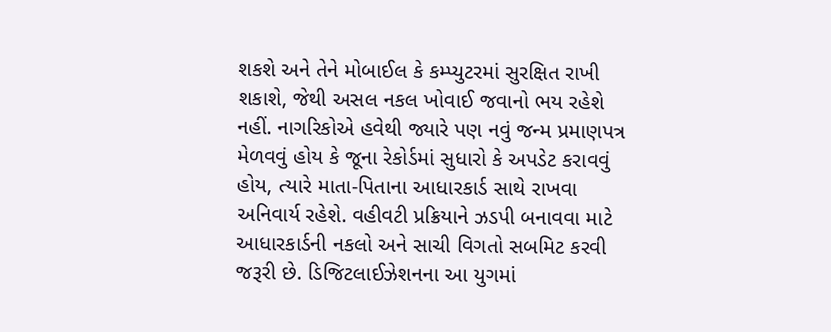શકશે અને તેને મોબાઈલ કે કમ્પ્યુટરમાં સુરક્ષિત રાખી શકાશે, જેથી અસલ નકલ ખોવાઈ જવાનો ભય રહેશે નહીં. નાગરિકોએ હવેથી જ્યારે પણ નવું જન્મ પ્રમાણપત્ર મેળવવું હોય કે જૂના રેકોર્ડમાં સુધારો કે અપડેટ કરાવવું હોય, ત્યારે માતા-પિતાના આધારકાર્ડ સાથે રાખવા અનિવાર્ય રહેશે. વહીવટી પ્રક્રિયાને ઝડપી બનાવવા માટે આધારકાર્ડની નકલો અને સાચી વિગતો સબમિટ કરવી જરૂરી છે. ડિજિટલાઈઝેશનના આ યુગમાં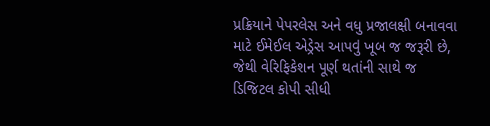પ્રક્રિયાને પેપરલેસ અને વધુ પ્રજાલક્ષી બનાવવા માટે ઈમેઈલ એડ્રેસ આપવું ખૂબ જ જરૂરી છે, જેથી વેરિફિકેશન પૂર્ણ થતાંની સાથે જ ડિજિટલ કોપી સીધી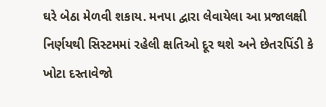ઘરે બેઠા મેળવી શકાય. મનપા દ્વારા લેવાયેલા આ પ્રજાલક્ષી નિર્ણયથી સિસ્ટમમાં રહેલી ક્ષતિઓ દૂર થશે અને છેતરપિંડી કે ખોટા દસ્તાવેજો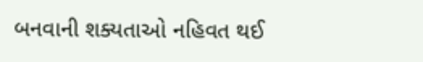બનવાની શક્યતાઓ નહિવત થઈ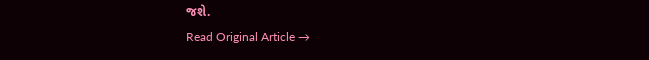જશે.
Read Original Article →